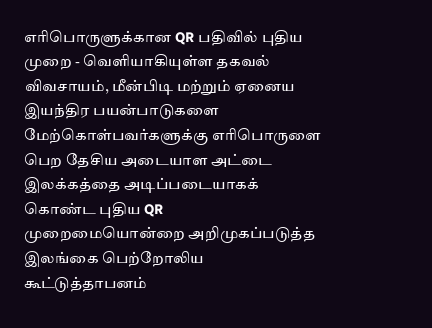எரிபொருளுக்கான QR பதிவில் புதிய முறை - வெளியாகியுள்ள தகவல்
விவசாயம், மீன்பிடி மற்றும் ஏனைய இயந்திர பயன்பாடுகளை மேற்கொள்பவர்களுக்கு எரிபொருளை பெற தேசிய அடையாள அட்டை இலக்கத்தை அடிப்படையாகக் கொண்ட புதிய QR முறைமையொன்றை அறிமுகப்படுத்த இலங்கை பெற்றோலிய கூட்டுத்தாபனம்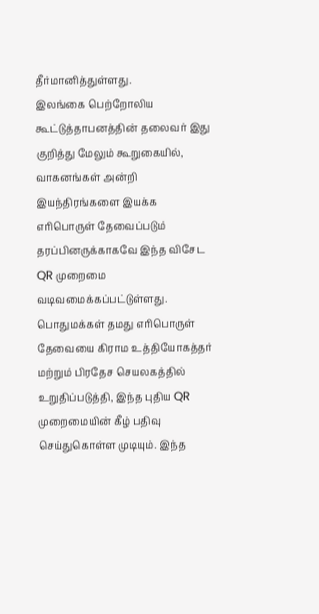தீர்மானித்துள்ளது.
இலங்கை பெற்றோலிய கூட்டுத்தாபனத்தின் தலைவர் இது குறித்து மேலும் கூறுகையில், வாகனங்கள் அன்றி இயந்திரங்களை இயக்க எரிபொருள் தேவைப்படும் தரப்பினருக்காகவே இந்த விசேட QR முறைமை வடிவமைக்கப்பட்டுள்ளது.
பொதுமக்கள் தமது எரிபொருள் தேவையை கிராம உத்தியோகத்தர் மற்றும் பிரதேச செயலகத்தில் உறுதிப்படுத்தி, இந்த புதிய QR முறைமையின் கீழ் பதிவு செய்துகொள்ள முடியும். இந்த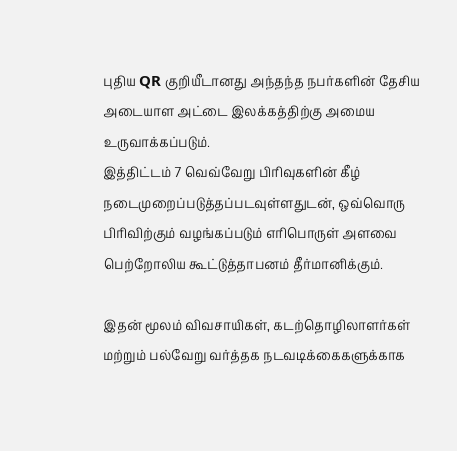புதிய QR குறியீடானது அந்தந்த நபர்களின் தேசிய அடையாள அட்டை இலக்கத்திற்கு அமைய உருவாக்கப்படும்.
இத்திட்டம் 7 வெவ்வேறு பிரிவுகளின் கீழ் நடைமுறைப்படுத்தப்படவுள்ளதுடன், ஒவ்வொரு பிரிவிற்கும் வழங்கப்படும் எரிபொருள் அளவை பெற்றோலிய கூட்டுத்தாபனம் தீர்மானிக்கும்.

இதன் மூலம் விவசாயிகள், கடற்தொழிலாளர்கள் மற்றும் பல்வேறு வர்த்தக நடவடிக்கைகளுக்காக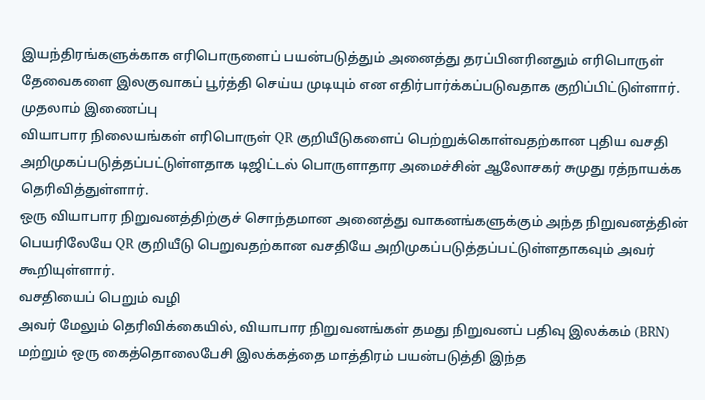இயந்திரங்களுக்காக எரிபொருளைப் பயன்படுத்தும் அனைத்து தரப்பினரினதும் எரிபொருள் தேவைகளை இலகுவாகப் பூர்த்தி செய்ய முடியும் என எதிர்பார்க்கப்படுவதாக குறிப்பிட்டுள்ளார்.
முதலாம் இணைப்பு
வியாபார நிலையங்கள் எரிபொருள் QR குறியீடுகளைப் பெற்றுக்கொள்வதற்கான புதிய வசதி அறிமுகப்படுத்தப்பட்டுள்ளதாக டிஜிட்டல் பொருளாதார அமைச்சின் ஆலோசகர் சுமுது ரத்நாயக்க தெரிவித்துள்ளார்.
ஒரு வியாபார நிறுவனத்திற்குச் சொந்தமான அனைத்து வாகனங்களுக்கும் அந்த நிறுவனத்தின் பெயரிலேயே QR குறியீடு பெறுவதற்கான வசதியே அறிமுகப்படுத்தப்பட்டுள்ளதாகவும் அவர் கூறியுள்ளார்.
வசதியைப் பெறும் வழி
அவர் மேலும் தெரிவிக்கையில், வியாபார நிறுவனங்கள் தமது நிறுவனப் பதிவு இலக்கம் (BRN) மற்றும் ஒரு கைத்தொலைபேசி இலக்கத்தை மாத்திரம் பயன்படுத்தி இந்த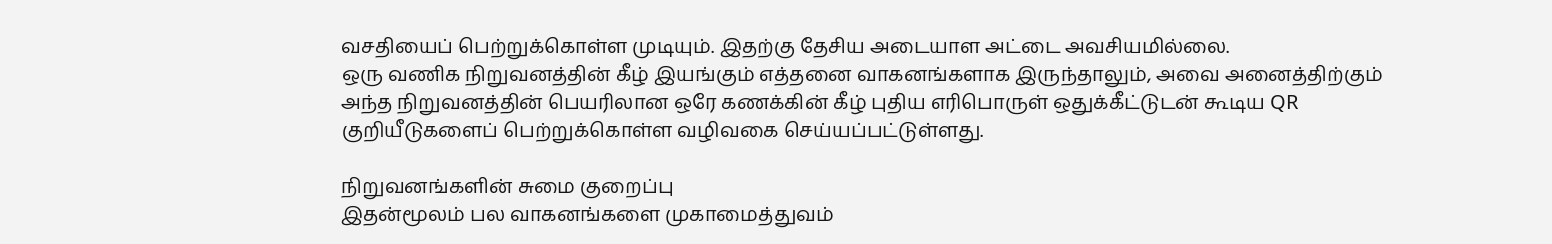வசதியைப் பெற்றுக்கொள்ள முடியும். இதற்கு தேசிய அடையாள அட்டை அவசியமில்லை.
ஒரு வணிக நிறுவனத்தின் கீழ் இயங்கும் எத்தனை வாகனங்களாக இருந்தாலும், அவை அனைத்திற்கும் அந்த நிறுவனத்தின் பெயரிலான ஒரே கணக்கின் கீழ் புதிய எரிபொருள் ஒதுக்கீட்டுடன் கூடிய QR குறியீடுகளைப் பெற்றுக்கொள்ள வழிவகை செய்யப்பட்டுள்ளது.

நிறுவனங்களின் சுமை குறைப்பு
இதன்மூலம் பல வாகனங்களை முகாமைத்துவம்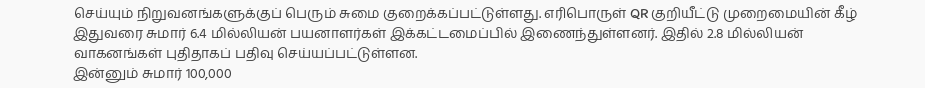செய்யும் நிறுவனங்களுக்குப் பெரும் சுமை குறைக்கப்பட்டுள்ளது. எரிபொருள் QR குறியீட்டு முறைமையின் கீழ் இதுவரை சுமார் 6.4 மில்லியன் பயனாளர்கள் இக்கட்டமைப்பில் இணைந்துள்ளனர். இதில் 2.8 மில்லியன் வாகனங்கள் புதிதாகப் பதிவு செய்யப்பட்டுள்ளன.
இன்னும் சுமார் 100,000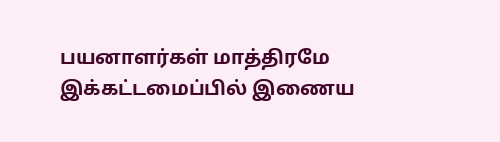பயனாளர்கள் மாத்திரமே இக்கட்டமைப்பில் இணைய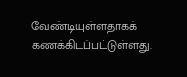வேண்டியுள்ளதாகக் கணக்கிடப்பட்டுள்ளது.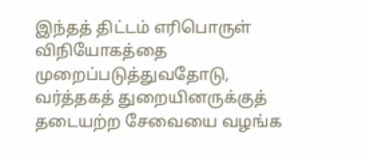இந்தத் திட்டம் எரிபொருள் விநியோகத்தை முறைப்படுத்துவதோடு, வர்த்தகத் துறையினருக்குத் தடையற்ற சேவையை வழங்க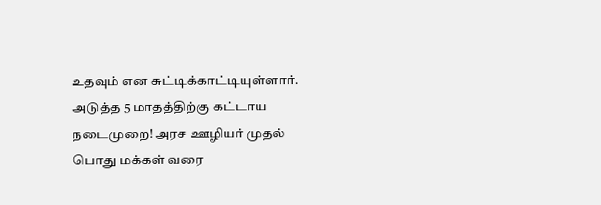உதவும் என சுட்டிக்காட்டியுள்ளார்.
அடுத்த 5 மாதத்திற்கு கட்டாய நடைமுறை! அரச ஊழியர் முதல் பொது மக்கள் வரை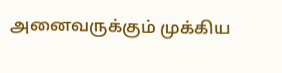அனைவருக்கும் முக்கிய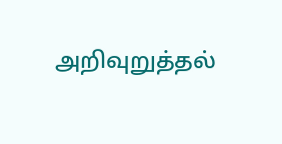அறிவுறுத்தல்